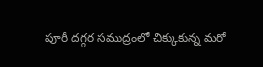పూరీ దగ్గర సముద్రంలో చిక్కుకున్న మరో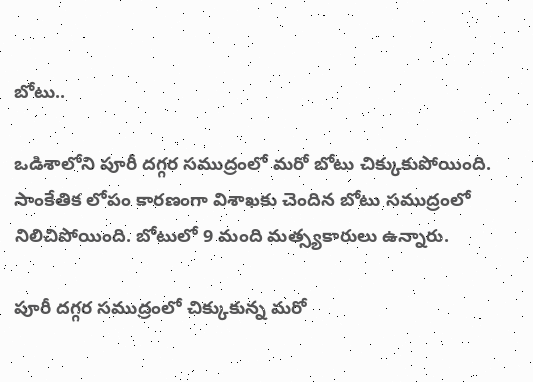బోటు..

ఒడిశాలోని పూరీ దగ్గర సముద్రంలో మరో బోటు చిక్కుకుపోయింది. సాంకేతిక లోపం కారణంగా విశాఖకు చెందిన బోటు సముద్రంలో నిలిచిపోయింది. బోటులో 9 మంది మత్స్యకారులు ఉన్నారు.

పూరీ దగ్గర సముద్రంలో చిక్కుకున్న మరో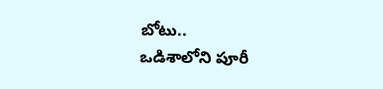బోటు..
ఒడిశాలోని పూరీ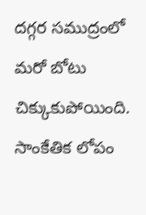దగ్గర సముద్రంలో మరో బోటు చిక్కుకుపోయింది. సాంకేతిక లోపం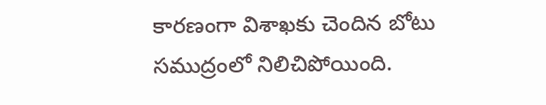కారణంగా విశాఖకు చెందిన బోటు సముద్రంలో నిలిచిపోయింది.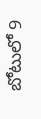బోటులో 9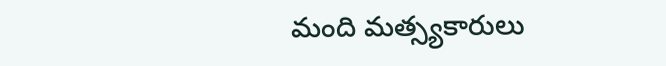మంది మత్స్యకారులు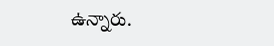ఉన్నారు.